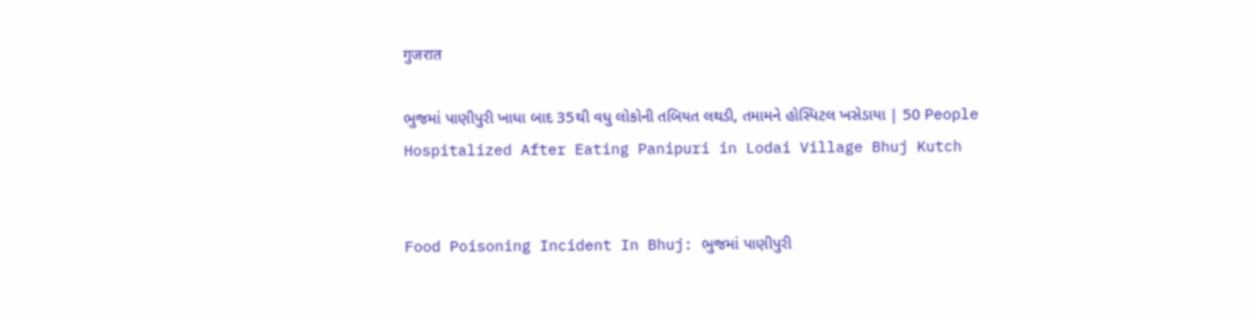गुजरात

ભુજમાં પાણીપુરી ખાધા બાદ 35થી વધુ લોકોની તબિયત લથડી, તમામને હોસ્પિટલ ખસેડાયા | 50 People Hospitalized After Eating Panipuri in Lodai Village Bhuj Kutch


Food Poisoning Incident In Bhuj: ભુજમાં પાણીપુરી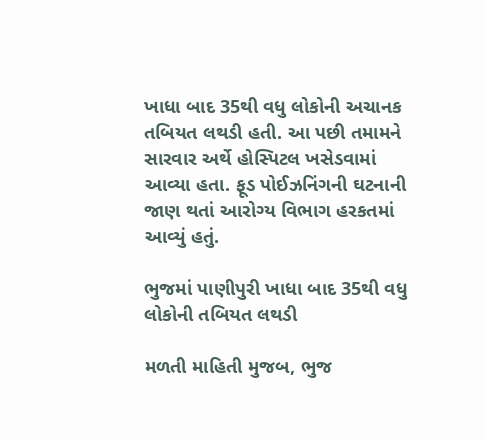ખાધા બાદ 35થી વધુ લોકોની અચાનક તબિયત લથડી હતી. આ પછી તમામને સારવાર અર્થે હોસ્પિટલ ખસેડવામાં આવ્યા હતા. ફૂડ પોઈઝનિંગની ઘટનાની જાણ થતાં આરોગ્ય વિભાગ હરકતમાં આવ્યું હતું.

ભુજમાં પાણીપુરી ખાધા બાદ 35થી વધુ લોકોની તબિયત લથડી

મળતી માહિતી મુજબ, ભુજ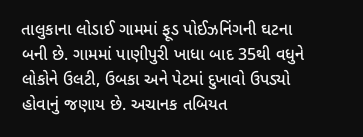તાલુકાના લોડાઈ ગામમાં ફૂડ પોઈઝનિંગની ઘટના બની છે. ગામમાં પાણીપુરી ખાધા બાદ 35થી વધુને લોકોને ઉલટી, ઉબકા અને પેટમાં દુખાવો ઉપડ્યો હોવાનું જણાય છે. અચાનક તબિયત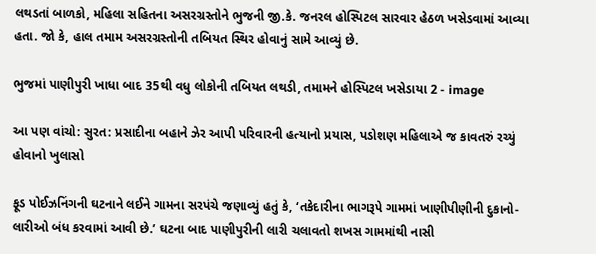લથડતાં બાળકો, મહિલા સહિતના અસરગ્રસ્તોને ભુજની જી.કે. જનરલ હોસ્પિટલ સારવાર હેઠળ ખસેડવામાં આવ્યા હતા. જો કે, હાલ તમામ અસરગ્રસ્તોની તબિયત સ્થિર હોવાનું સામે આવ્યું છે.

ભુજમાં પાણીપુરી ખાધા બાદ 35થી વધુ લોકોની તબિયત લથડી, તમામને હોસ્પિટલ ખસેડાયા 2 - image

આ પણ વાંચો: સુરત: પ્રસાદીના બહાને ઝેર આપી પરિવારની હત્યાનો પ્રયાસ, પડોશણ મહિલાએ જ કાવતરું રચ્યું હોવાનો ખુલાસો

ફૂડ પોઈઝનિંગની ઘટનાને લઈને ગામના સરપંચે જણાવ્યું હતું કે, ‘તકેદારીના ભાગરૂપે ગામમાં ખાણીપીણીની દુકાનો-લારીઓ બંધ કરવામાં આવી છે.’ ઘટના બાદ પાણીપુરીની લારી ચલાવતો શખસ ગામમાંથી નાસી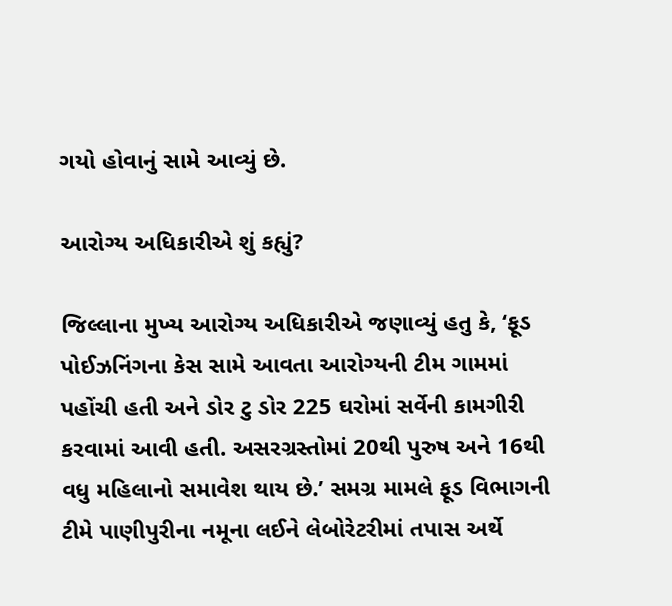ગયો હોવાનું સામે આવ્યું છે.

આરોગ્ય અધિકારીએ શું કહ્યું?

જિલ્લાના મુખ્ય આરોગ્ય અધિકારીએ જણાવ્યું હતુ કે, ‘ફૂડ પોઈઝનિંગના કેસ સામે આવતા આરોગ્યની ટીમ ગામમાં પહોંચી હતી અને ડોર ટુ ડોર 225 ઘરોમાં સર્વેની કામગીરી કરવામાં આવી હતી. અસરગ્રસ્તોમાં 20થી પુરુષ અને 16થી વધુ મહિલાનો સમાવેશ થાય છે.’ સમગ્ર મામલે ફૂડ વિભાગની ટીમે પાણીપુરીના નમૂના લઈને લેબોરેટરીમાં તપાસ અર્થે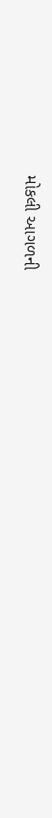મોકલી આગળની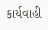કાર્યવાહી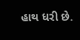હાથ ધરી છે.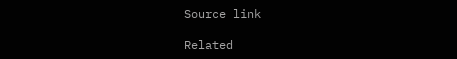Source link

Related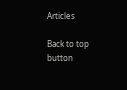Articles

Back to top button